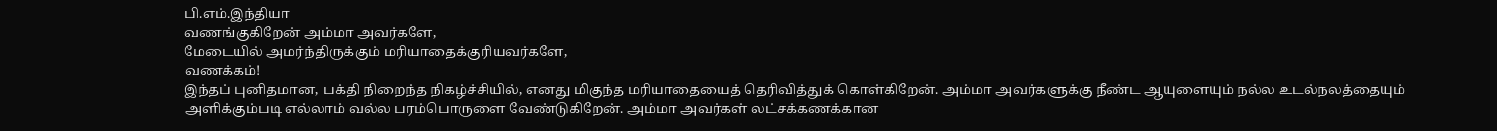பி.எம்.இந்தியா
வணங்குகிறேன் அம்மா அவர்களே,
மேடையில் அமர்ந்திருக்கும் மரியாதைக்குரியவர்களே,
வணக்கம்!
இந்தப் புனிதமான, பக்தி நிறைந்த நிகழ்ச்சியில், எனது மிகுந்த மரியாதையைத் தெரிவித்துக் கொள்கிறேன். அம்மா அவர்களுக்கு நீண்ட ஆயுளையும் நல்ல உடல்நலத்தையும் அளிக்கும்படி எல்லாம் வல்ல பரம்பொருளை வேண்டுகிறேன். அம்மா அவர்கள் லட்சக்கணக்கான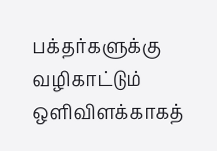பக்தர்களுக்கு வழிகாட்டும் ஒளிவிளக்காகத்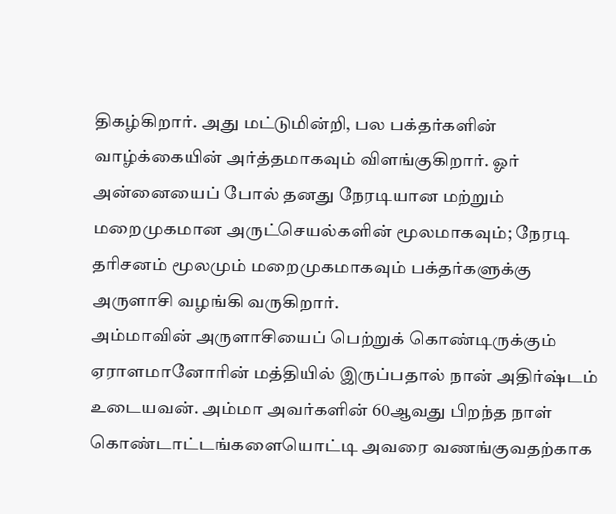திகழ்கிறார். அது மட்டுமின்றி, பல பக்தர்களின் வாழ்க்கையின் அர்த்தமாகவும் விளங்குகிறார். ஓர் அன்னையைப் போல் தனது நேரடியான மற்றும் மறைமுகமான அருட்செயல்களின் மூலமாகவும்; நேரடி தரிசனம் மூலமும் மறைமுகமாகவும் பக்தர்களுக்கு அருளாசி வழங்கி வருகிறார்.
அம்மாவின் அருளாசியைப் பெற்றுக் கொண்டிருக்கும் ஏராளமானோரின் மத்தியில் இருப்பதால் நான் அதிர்ஷ்டம் உடையவன். அம்மா அவர்களின் 60ஆவது பிறந்த நாள் கொண்டாட்டங்களையொட்டி அவரை வணங்குவதற்காக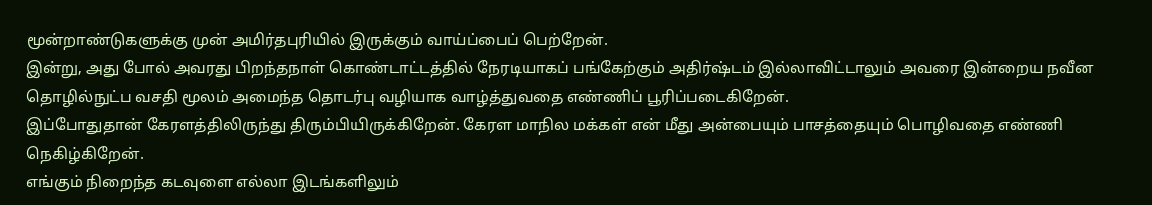மூன்றாண்டுகளுக்கு முன் அமிர்தபுரியில் இருக்கும் வாய்ப்பைப் பெற்றேன்.
இன்று, அது போல் அவரது பிறந்தநாள் கொண்டாட்டத்தில் நேரடியாகப் பங்கேற்கும் அதிர்ஷ்டம் இல்லாவிட்டாலும் அவரை இன்றைய நவீன தொழில்நுட்ப வசதி மூலம் அமைந்த தொடர்பு வழியாக வாழ்த்துவதை எண்ணிப் பூரிப்படைகிறேன்.
இப்போதுதான் கேரளத்திலிருந்து திரும்பியிருக்கிறேன். கேரள மாநில மக்கள் என் மீது அன்பையும் பாசத்தையும் பொழிவதை எண்ணி நெகிழ்கிறேன்.
எங்கும் நிறைந்த கடவுளை எல்லா இடங்களிலும்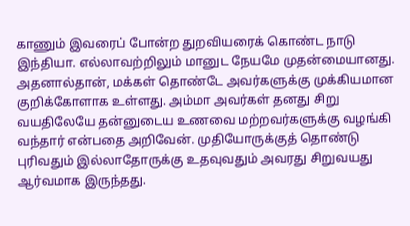காணும் இவரைப் போன்ற துறவியரைக் கொண்ட நாடு இந்தியா. எல்லாவற்றிலும் மானுட நேயமே முதன்மையானது. அதனால்தான், மக்கள் தொண்டே அவர்களுக்கு முக்கியமான குறிக்கோளாக உள்ளது. அம்மா அவர்கள் தனது சிறு வயதிலேயே தன்னுடைய உணவை மற்றவர்களுக்கு வழங்கி வந்தார் என்பதை அறிவேன். முதியோருக்குத் தொண்டு புரிவதும் இல்லாதோருக்கு உதவுவதும் அவரது சிறுவயது ஆர்வமாக இருந்தது.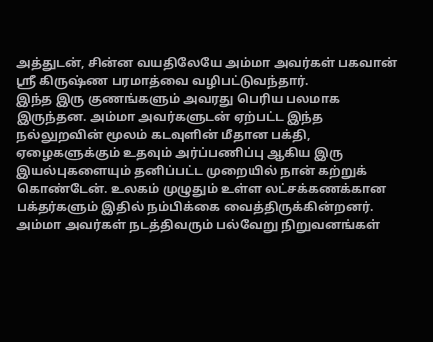அத்துடன், சின்ன வயதிலேயே அம்மா அவர்கள் பகவான் ஸ்ரீ கிருஷ்ண பரமாத்வை வழிபட்டுவந்தார்.
இந்த இரு குணங்களும் அவரது பெரிய பலமாக இருந்தன. அம்மா அவர்களுடன் ஏற்பட்ட இந்த நல்லுறவின் மூலம் கடவுளின் மீதான பக்தி, ஏழைகளுக்கும் உதவும் அர்ப்பணிப்பு ஆகிய இரு இயல்புகளையும் தனிப்பட்ட முறையில் நான் கற்றுக் கொண்டேன். உலகம் முழுதும் உள்ள லட்சக்கணக்கான பக்தர்களும் இதில் நம்பிக்கை வைத்திருக்கின்றனர்.
அம்மா அவர்கள் நடத்திவரும் பல்வேறு நிறுவனங்கள்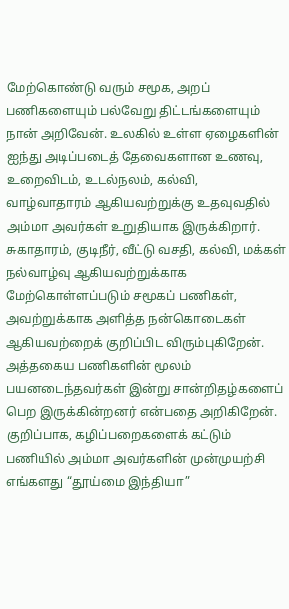மேற்கொண்டு வரும் சமூக, அறப் பணிகளையும் பல்வேறு திட்டங்களையும் நான் அறிவேன். உலகில் உள்ள ஏழைகளின் ஐந்து அடிப்படைத் தேவைகளான உணவு, உறைவிடம், உடல்நலம், கல்வி, வாழ்வாதாரம் ஆகியவற்றுக்கு உதவுவதில் அம்மா அவர்கள் உறுதியாக இருக்கிறார்.
சுகாதாரம், குடிநீர், வீட்டு வசதி, கல்வி, மக்கள் நல்வாழ்வு ஆகியவற்றுக்காக மேற்கொள்ளப்படும் சமூகப் பணிகள், அவற்றுக்காக அளித்த நன்கொடைகள் ஆகியவற்றைக் குறிப்பிட விரும்புகிறேன். அத்தகைய பணிகளின் மூலம் பயனடைந்தவர்கள் இன்று சான்றிதழ்களைப் பெற இருக்கின்றனர் என்பதை அறிகிறேன். குறிப்பாக, கழிப்பறைகளைக் கட்டும் பணியில் அம்மா அவர்களின் முன்முயற்சி எங்களது “தூய்மை இந்தியா”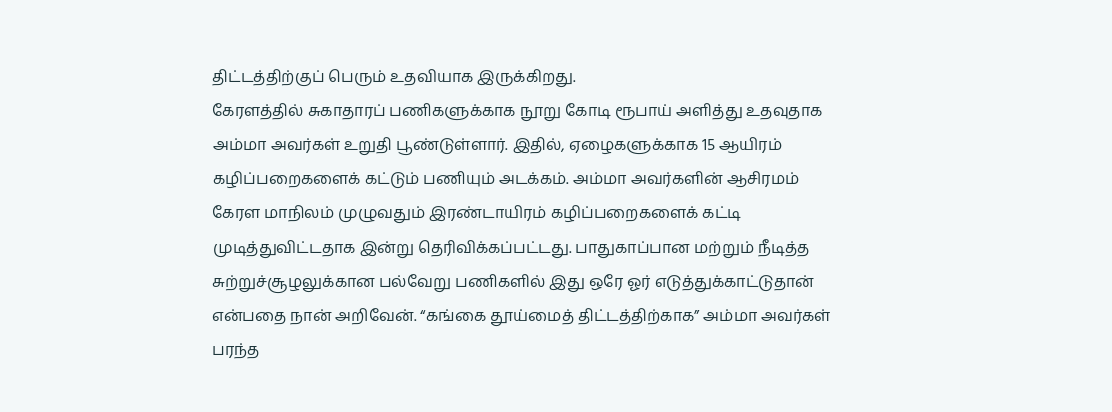திட்டத்திற்குப் பெரும் உதவியாக இருக்கிறது.
கேரளத்தில் சுகாதாரப் பணிகளுக்காக நூறு கோடி ரூபாய் அளித்து உதவுதாக அம்மா அவர்கள் உறுதி பூண்டுள்ளார். இதில், ஏழைகளுக்காக 15 ஆயிரம் கழிப்பறைகளைக் கட்டும் பணியும் அடக்கம். அம்மா அவர்களின் ஆசிரமம் கேரள மாநிலம் முழுவதும் இரண்டாயிரம் கழிப்பறைகளைக் கட்டி முடித்துவிட்டதாக இன்று தெரிவிக்கப்பட்டது. பாதுகாப்பான மற்றும் நீடித்த சுற்றுச்சூழலுக்கான பல்வேறு பணிகளில் இது ஒரே ஓர் எடுத்துக்காட்டுதான் என்பதை நான் அறிவேன். “கங்கை தூய்மைத் திட்டத்திற்காக” அம்மா அவர்கள் பரந்த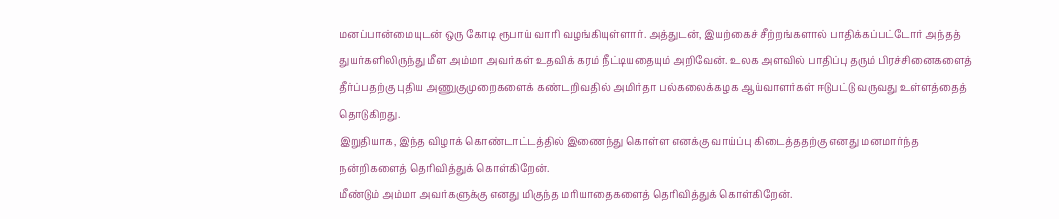மனப்பான்மையுடன் ஒரு கோடி ரூபாய் வாரி வழங்கியுள்ளார். அத்துடன், இயற்கைச் சீற்றங்களால் பாதிக்கப்பட்டோர் அந்தத் துயர்களிலிருந்து மீள அம்மா அவர்கள் உதவிக் கரம் நீட்டியதையும் அறிவேன். உலக அளவில் பாதிப்பு தரும் பிரச்சினைகளைத் தீர்ப்பதற்கு புதிய அணுகுமுறைகளைக் கண்டறிவதில் அமிர்தா பல்கலைக்கழக ஆய்வாளர்கள் ஈடுபட்டு வருவது உள்ளத்தைத் தொடுகிறது.
இறுதியாக, இந்த விழாக் கொண்டாட்டத்தில் இணைந்து கொள்ள எனக்கு வாய்ப்பு கிடைத்ததற்கு எனது மனமார்ந்த நன்றிகளைத் தெரிவித்துக் கொள்கிறேன்.
மீண்டும் அம்மா அவர்களுக்கு எனது மிகுந்த மரியாதைகளைத் தெரிவித்துக் கொள்கிறேன்.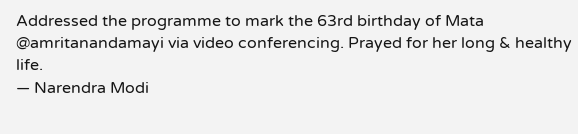Addressed the programme to mark the 63rd birthday of Mata @amritanandamayi via video conferencing. Prayed for her long & healthy life.
— Narendra Modi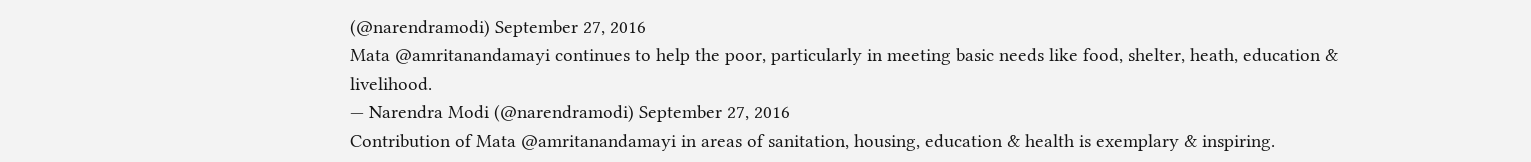(@narendramodi) September 27, 2016
Mata @amritanandamayi continues to help the poor, particularly in meeting basic needs like food, shelter, heath, education & livelihood.
— Narendra Modi (@narendramodi) September 27, 2016
Contribution of Mata @amritanandamayi in areas of sanitation, housing, education & health is exemplary & inspiring.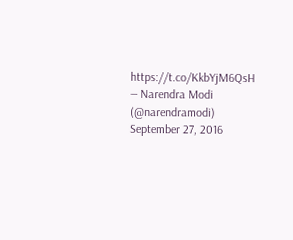https://t.co/KkbYjM6QsH
— Narendra Modi (@narendramodi) September 27, 2016